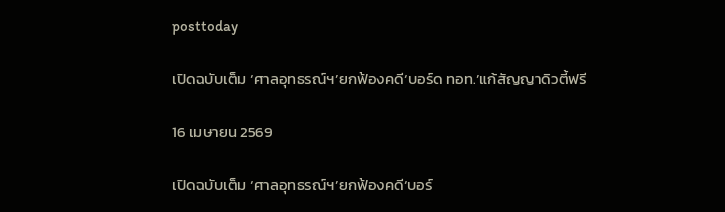posttoday

เปิดฉบับเต็ม ‘ศาลอุทธรณ์ฯ’ยกฟ้องคดี‘บอร์ด ทอท.’แก้สัญญาดิวตี้ฟรี

16 เมษายน 2569

เปิดฉบับเต็ม ‘ศาลอุทธรณ์ฯ’ยกฟ้องคดี‘บอร์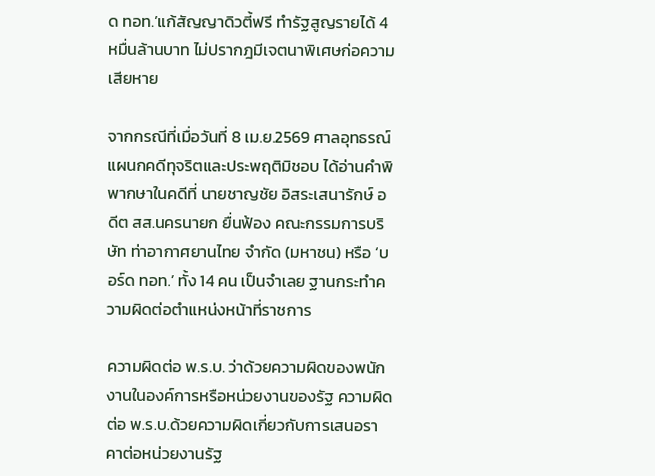ด ทอท.’แก้สัญญาดิวตี้ฟรี ทำรัฐสูญรายได้ 4 หมื่นล้านบาท ไม่ปรากฎมีเจตนาพิเศษก่อความเสียหาย

จากกรณีที่เมื่อวันที่ 8 เม.ย.2569 ศาลอุทธรณ์ แผนกคดีทุจริตและประพฤติมิชอบ ได้อ่านคำพิพากษาในคดีที่ นายชาญชัย อิสระเสนารักษ์ อดีต สส.นครนายก ยื่นฟ้อง คณะกรรมการบริษัท ท่าอากาศยานไทย จำกัด (มหาชน) หรือ ‘บอร์ด ทอท.’ ทั้ง 14 คน เป็นจำเลย ฐานกระทำความผิดต่อตำแหน่งหน้าที่ราชการ

ความผิดต่อ พ.ร.บ. ว่าด้วยความผิดของพนักงานในองค์การหรือหน่วยงานของรัฐ ความผิดต่อ พ.ร.บ.ด้วยความผิดเกี่ยวกับการเสนอราคาต่อหน่วยงานรัฐ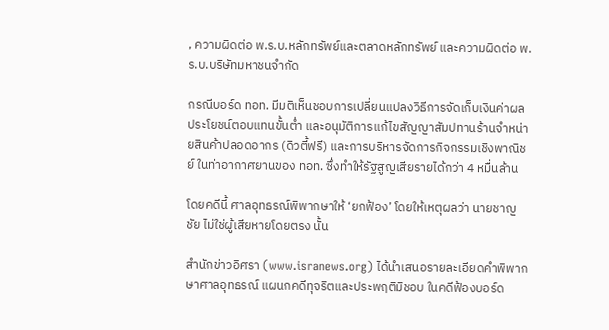, ความผิดต่อ พ.ร.บ.หลักทรัพย์และตลาดหลักทรัพย์ และความผิดต่อ พ.ร.บ.บริษัทมหาชนจำกัด

กรณีบอร์ด ทอท. มีมติเห็นชอบการเปลี่ยนแปลงวิธีการจัดเก็บเงินค่าผลประโยชน์ตอบแทนขั้นต่ำ และอนุมัติการแก้ไขสัญญาสัมปทานร้านจำหน่ายสินค้าปลอดอากร (ดิวตี้ฟรี) และการบริหารจัดการกิจกรรมเชิงพาณิชย์ ในท่าอากาศยานของ ทอท. ซึ่งทำให้รัฐสูญเสียรายได้กว่า 4 หมื่นล้าน

โดยคดีนี้ ศาลอุทธรณ์พิพากษาให้ ‘ยกฟ้อง’ โดยให้เหตุผลว่า นายชาญชัย ไม่ใช่ผู้เสียหายโดยตรง นั้น

สำนักข่าวอิศรา (www.isranews.org) ได้นำเสนอรายละเอียดคำพิพากษาศาลอุทธรณ์ แผนกคดีทุจริตและประพฤติมิชอบ ในคดีฟ้องบอร์ด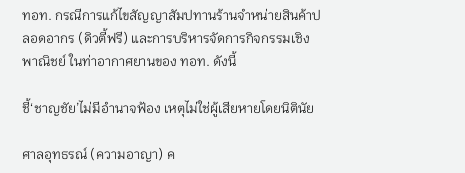ทอท. กรณีการแก้ไขสัญญาสัมปทานร้านจำหน่ายสินค้าปลอดอากร (ดิวตี้ฟรี) และการบริหารจัดการกิจกรรมเชิงพาณิชย์ ในท่าอากาศยานของ ทอท. ดังนี้

ชี้‘ชาญชัย’ไม่มีอำนาจฟ้อง เหตุไม่ใช่ผู้เสียหายโดยนิตินัย

ศาลอุทธรณ์ (ความอาญา) ค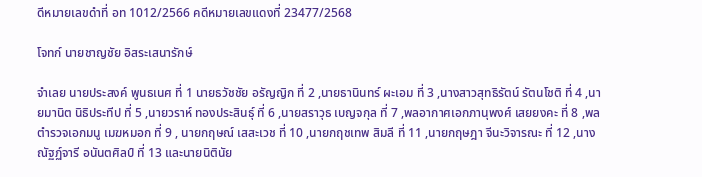ดีหมายเลขดำที่ อท 1012/2566 คดีหมายเลขแดงที่ 23477/2568

โจทก์ นายชาญชัย อิสระเสนารักษ์

จำเลย นายประสงค์ พูนธเนศ ที่ 1 นายธวัชชัย อรัญญิก ที่ 2 ,นายธานินทร์ ผะเอม ที่ 3 ,นางสาวสุทธิรัตน์ รัตนโชติ ที่ 4 ,นายมานิต นิธิประทีป ที่ 5 ,นายวราห์ ทองประสินธุ์ ที่ 6 ,นายสราวุธ เบญจกุล ที่ 7 ,พลอากาศเอกภานุพงศ์ เสยยงคะ ที่ 8 ,พลตำรวจเอกมนู เมฆหมอก ที่ 9 , นายกฤษณ์ เสสะเวช ที่ 10 ,นายกฤชเทพ สิมลี ที่ 11 ,นายกฤษฎา จีนะวิจารณะ ที่ 12 ,นางณัฐฏ์จารี อนันตศิลป์ ที่ 13 และนายนิตินัย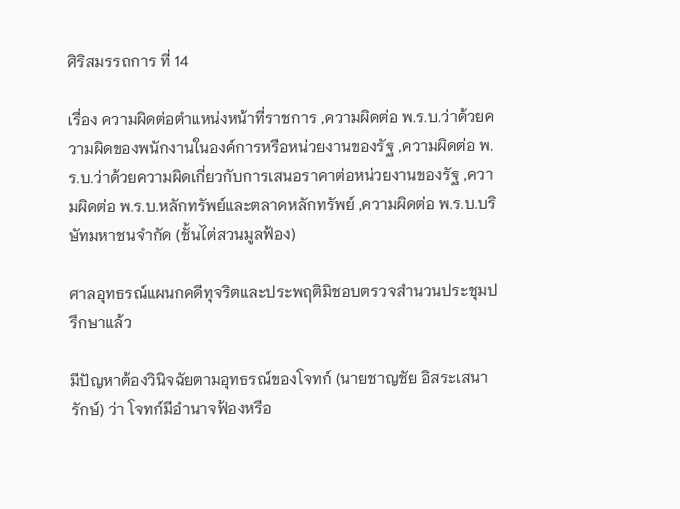ศิริสมรรถการ ที่ 14

เรื่อง ความผิดต่อตำแหน่งหน้าที่ราชการ ,ความผิดต่อ พ.ร.บ.ว่าด้วยความผิดของพนักงานในองค์การหรือหน่วยงานของรัฐ ,ความผิดต่อ พ.ร.บ.ว่าด้วยความผิดเกี่ยวกับการเสนอราคาต่อหน่วยงานของรัฐ ,ความผิดต่อ พ.ร.บ.หลักทรัพย์และตลาดหลักทรัพย์ ,ความผิดต่อ พ.ร.บ.บริษัทมหาชนจำกัด (ชั้นไต่สวนมูลฟ้อง)

ศาลอุทธรณ์แผนกคดีทุจริตและประพฤติมิชอบตรวจสำนวนประชุมปรึกษาแล้ว

มีปัญหาต้องวินิจฉัยตามอุทธรณ์ของโจทก์ (นายชาญชัย อิสระเสนารักษ์) ว่า โจทก์มีอำนาจฟ้องหรือ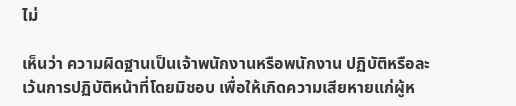ไม่

เห็นว่า ความผิดฐานเป็นเจ้าพนักงานหรือพนักงาน ปฏิบัติหรือละเว้นการปฏิบัติหน้าที่โดยมิชอบ เพื่อให้เกิดความเสียหายแก่ผู้ห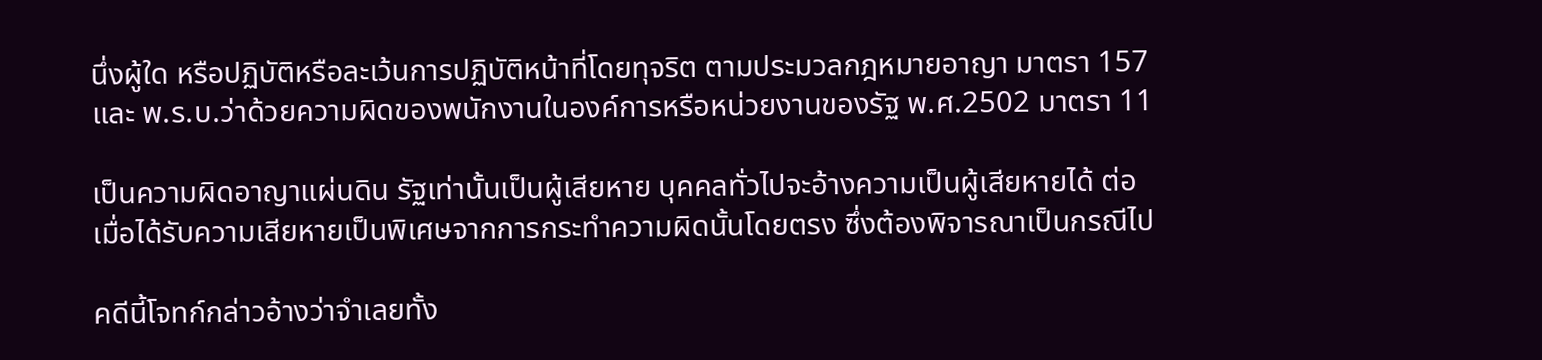นึ่งผู้ใด หรือปฏิบัติหรือละเว้นการปฏิบัติหน้าที่โดยทุจริต ตามประมวลกฎหมายอาญา มาตรา 157 และ พ.ร.บ.ว่าด้วยความผิดของพนักงานในองค์การหรือหน่วยงานของรัฐ พ.ศ.2502 มาตรา 11

เป็นความผิดอาญาแผ่นดิน รัฐเท่านั้นเป็นผู้เสียหาย บุคคลทั่วไปจะอ้างความเป็นผู้เสียหายได้ ต่อเมื่อได้รับความเสียหายเป็นพิเศษจากการกระทำความผิดนั้นโดยตรง ซึ่งต้องพิจารณาเป็นกรณีไป

คดีนี้โจทก์กล่าวอ้างว่าจำเลยทั้ง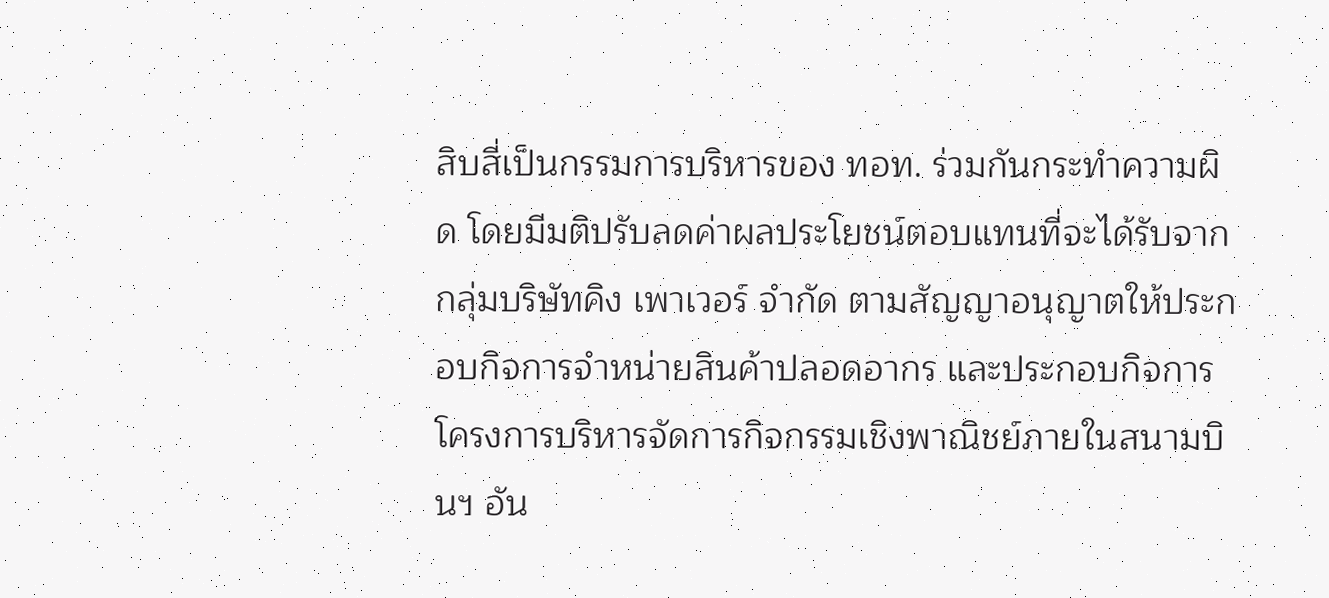สิบสี่เป็นกรรมการบริหารของ ทอท. ร่วมกันกระทำความผิด โดยมีมติปรับลดค่าผลประโยชน์ตอบแทนที่จะได้รับจากกลุ่มบริษัทคิง เพาเวอร์ จำกัด ตามสัญญาอนุญาตให้ประกอบกิจการจำหน่ายสินค้าปลอดอากร และประกอบกิจการโครงการบริหารจัดการกิจกรรมเชิงพาณิชย์ภายในสนามบินฯ อัน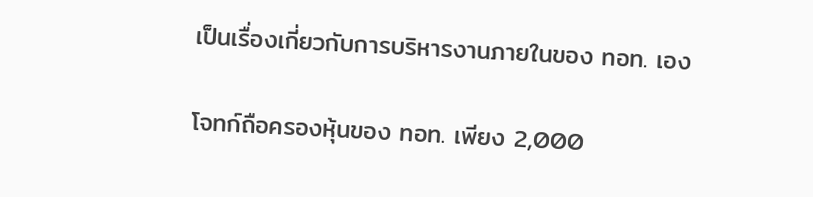เป็นเรื่องเกี่ยวกับการบริหารงานภายในของ ทอท. เอง

โจทก์ถือครองหุ้นของ ทอท. เพียง 2,000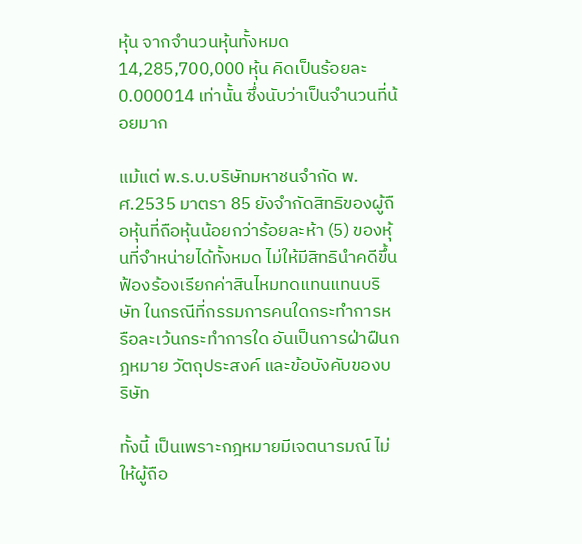หุ้น จากจำนวนหุ้นทั้งหมด 14,285,700,000 หุ้น คิดเป็นร้อยละ 0.000014 เท่านั้น ซึ่งนับว่าเป็นจำนวนที่น้อยมาก

แม้แต่ พ.ร.บ.บริษัทมหาชนจำกัด พ.ศ.2535 มาตรา 85 ยังจำกัดสิทธิของผู้ถือหุ้นที่ถือหุ้นน้อยกว่าร้อยละห้า (5) ของหุ้นที่จำหน่ายได้ทั้งหมด ไม่ให้มีสิทธินำคดีขึ้นฟ้องร้องเรียกค่าสินไหมทดแทนแทนบริษัท ในกรณีที่กรรมการคนใดกระทำการหรือละเว้นกระทำการใด อันเป็นการฝ่าฝืนกฎหมาย วัตถุประสงค์ และข้อบังคับของบริษัท

ทั้งนี้ เป็นเพราะกฎหมายมีเจตนารมณ์ ไม่ให้ผู้ถือ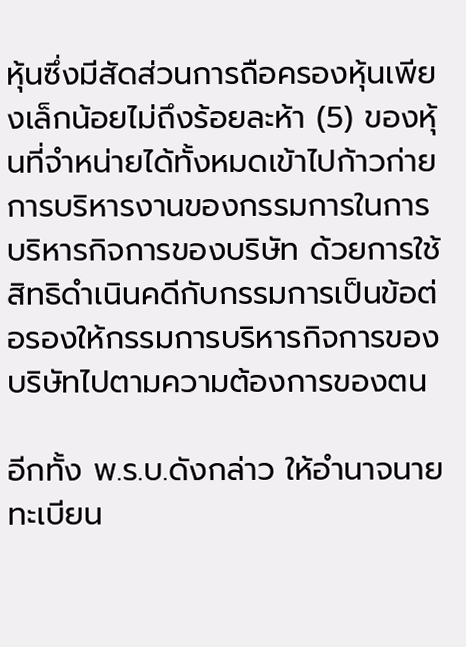หุ้นซึ่งมีสัดส่วนการถือครองหุ้นเพียงเล็กน้อยไม่ถึงร้อยละห้า (5) ของหุ้นที่จำหน่ายได้ทั้งหมดเข้าไปก้าวก่ายการบริหารงานของกรรมการในการบริหารกิจการของบริษัท ด้วยการใช้สิทธิดำเนินคดีกับกรรมการเป็นข้อต่อรองให้กรรมการบริหารกิจการของบริษัทไปตามความต้องการของตน

อีกทั้ง พ.ร.บ.ดังกล่าว ให้อำนาจนายทะเบียน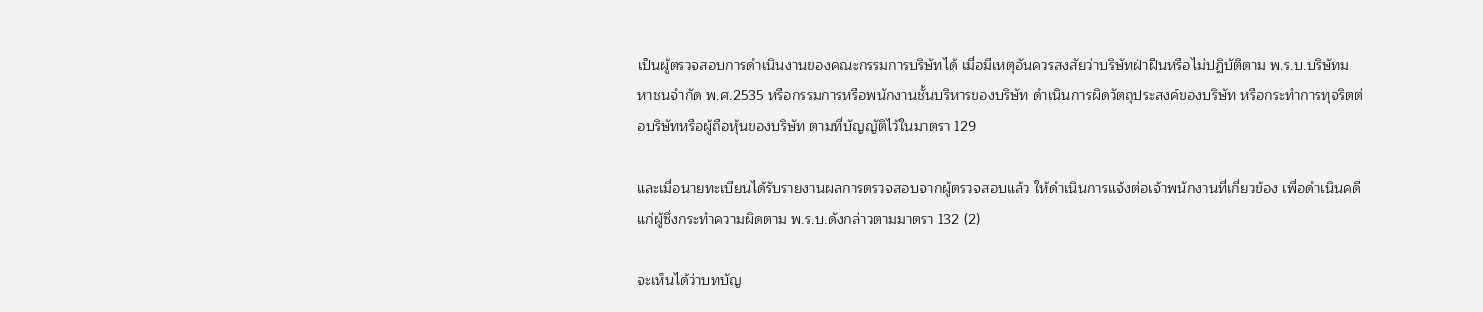เป็นผู้ตรวจสอบการดำเนินงานของคณะกรรมการบริษัทได้ เมื่อมีเหตุอันควรสงสัยว่าบริษัทฝ่าฝืนหรือไม่ปฏิบัติตาม พ.ร.บ.บริษัทมหาชนจำกัด พ.ศ.2535 หรือกรรมการหรือพนักงานชั้นบริหารของบริษัท ดำเนินการผิดวัตถุประสงค์ของบริษัท หรือกระทำการทุจริตต่อบริษัทหรือผู้ถือหุ้นของบริษัท ตามที่บัญญัติไว้ในมาตรา 129

และเมื่อนายทะเบียนได้รับรายงานผลการตรวจสอบจากผู้ตรวจสอบแล้ว ให้ดำเนินการแจ้งต่อเจ้าพนักงานที่เกี่ยวข้อง เพื่อดำเนินคดีแก่ผู้ซึ่งกระทำความผิดตาม พ.ร.บ.ดังกล่าวตามมาตรา 132 (2)

จะเห็นได้ว่าบทบัญ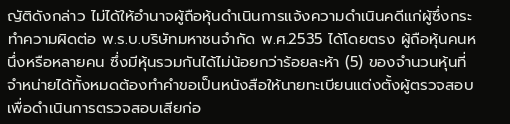ญัติดังกล่าว ไม่ได้ให้อำนาจผู้ถือหุ้นดำเนินการแจ้งความดำเนินคดีแก่ผู้ซึ่งกระทำความผิดต่อ พ.ร.บ.บริษัทมหาชนจำกัด พ.ศ.2535 ได้โดยตรง ผู้ถือหุ้นคนหนึ่งหรือหลายคน ซึ่งมีหุ้นรวมกันได้ไม่น้อยกว่าร้อยละห้า (5) ของจำนวนหุ้นที่จำหน่ายได้ทั้งหมดต้องทำคำขอเป็นหนังสือให้นายทะเบียนแต่งตั้งผู้ตรวจสอบเพื่อดำเนินการตรวจสอบเสียก่อ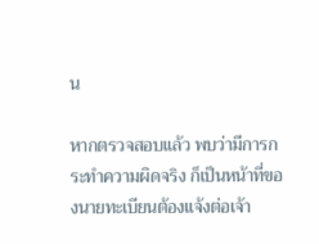น

หากตรวจสอบแล้ว พบว่ามีการกระทำความผิดจริง ก็เป็นหน้าที่ของนายทะเบียนต้องแจ้งต่อเจ้า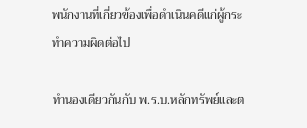พนักงานที่เกี่ยวข้องเพื่อดำเนินคดีแก่ผู้กระทำความผิดต่อไป

ทำนองเดียวกันกับ พ.ร.บ.หลักทรัพย์และต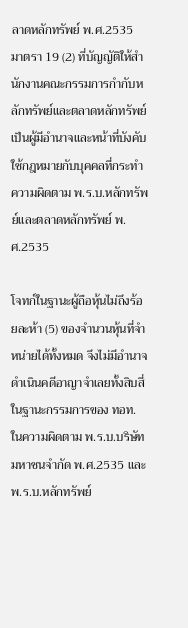ลาดหลักทรัพย์ พ.ศ.2535 มาตรา 19 (2) ที่บัญญัติให้สำนักงานคณะกรรมการกำกับหลักทรัพย์และตลาดหลักทรัพย์ เป็นผู้มีอำนาจและหน้าที่บังคับใช้กฎหมายกับบุคคลที่กระทำความผิดตาม พ.ร.บ.หลักทรัพย์และตลาดหลักทรัพย์ พ.ศ.2535

โจทก์ในฐานะผู้ถือหุ้นไม่ถึงร้อยละห้า (5) ของจำนวนหุ้นที่จำหน่ายได้ทั้งหมด จึงไม่มีอำนาจดำเนินคดีอาญาจำเลยทั้งสิบสี่ในฐานะกรรมการของ ทอท. ในความผิดตาม พ.ร.บ.บริษัทมหาชนจำกัด พ.ศ.2535 และ พ.ร.บ.หลักทรัพย์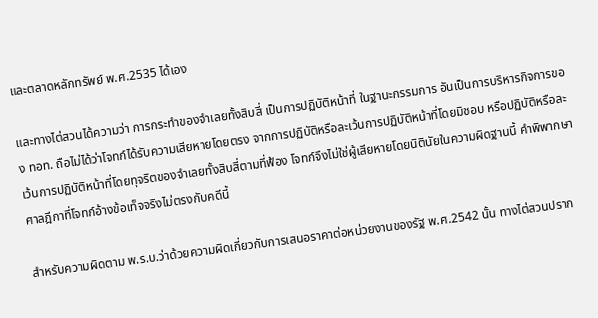และตลาดหลักทรัพย์ พ.ศ.2535 ได้เอง

และทางไต่สวนได้ความว่า การกระทำของจำเลยทั้งสิบสี่ เป็นการปฏิบัติหน้าที่ ในฐานะกรรมการ อันเป็นการบริหารกิจการของ ทอท. ถือไม่ได้ว่าโจทก์ได้รับความเสียหายโดยตรง จากการปฏิบัติหรือละเว้นการปฏิบัติหน้าที่โดยมิชอบ หรือปฏิบัติหรือละเว้นการปฏิบัติหน้าที่โดยทุจริตของจำเลยทั้งสิบสี่ตามที่ฟ้อง โจทก์จึงไม่ใช่ผู้เสียหายโดยนิตินัยในความผิดฐานนี้ คำพิพากษาศาลฎีกาที่โจทก์อ้างข้อเท็จจริงไม่ตรงกับคดีนี้

สำหรับความผิดตาม พ.ร.บ.ว่าด้วยความผิดเกี่ยวกับการเสนอราคาต่อหน่วยงานของรัฐ พ.ศ.2542 นั้น ทางไต่สวนปราก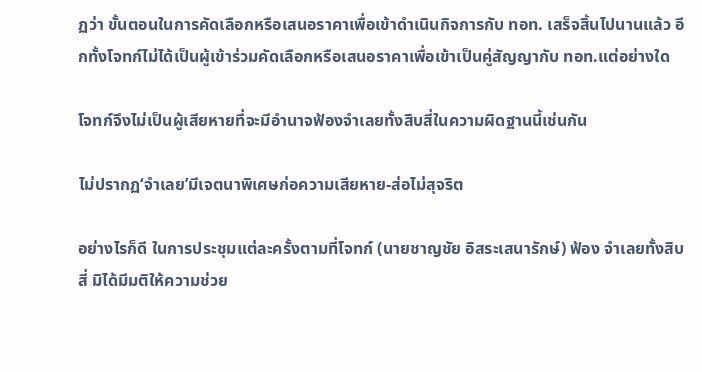ฏว่า ขั้นตอนในการคัดเลือกหรือเสนอราคาเพื่อเข้าดำเนินกิจการกับ ทอท. เสร็จสิ้นไปนานแล้ว อีกทั้งโจทก์ไม่ได้เป็นผู้เข้าร่วมคัดเลือกหรือเสนอราคาเพื่อเข้าเป็นคู่สัญญากับ ทอท.แต่อย่างใด

โจทก์จึงไม่เป็นผู้เสียหายที่จะมีอำนาจฟ้องจำเลยทั้งสิบสี่ในความผิดฐานนี้เช่นกัน

ไม่ปรากฏ‘จำเลย’มีเจตนาพิเศษก่อความเสียหาย-ส่อไม่สุจริต

อย่างไรก็ดี ในการประชุมแต่ละครั้งตามที่โจทก์ (นายชาญชัย อิสระเสนารักษ์) ฟ้อง จำเลยทั้งสิบสี่ มิได้มีมติให้ความช่วย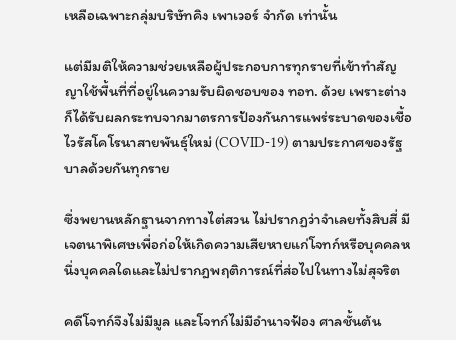เหลือเฉพาะกลุ่มบริษัทคิง เพาเวอร์ จำกัด เท่านั้น

แต่มีมติให้ความช่วยเหลือผู้ประกอบการทุกรายที่เข้าทำสัญญาใช้พื้นที่ที่อยู่ในความรับผิดชอบของ ทอท. ด้วย เพราะต่างก็ได้รับผลกระทบจากมาตรการป้องกันการแพร่ระบาดของเชื้อไวรัสโคโรนาสายพันธุ์ใหม่ (COVID-19) ตามประกาศของรัฐบาลด้วยกันทุกราย

ซึ่งพยานหลักฐานจากทางไต่สวน ไม่ปรากฏว่าจำเลยทั้งสิบสี่ มีเจตนาพิเศษเพื่อก่อให้เกิดความเสียหายแก่โจทก์หรือบุคคลหนึ่งบุคคลใดและไม่ปรากฎพฤติการณ์ที่ส่อไปในทางไม่สุจริต

คดีโจทก์จึงไม่มีมูล และโจทก์ไม่มีอำนาจฟ้อง ศาลชั้นต้น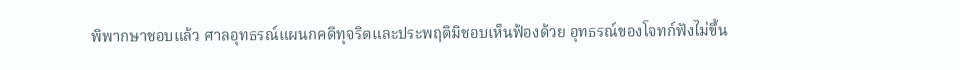พิพากษาชอบแล้ว ศาลอุทธรณ์แผนกคดีทุจริตและประพฤติมิชอบเห็นฟ้องด้วย อุทธรณ์ของโจทก์ฟังไม่ขึ้น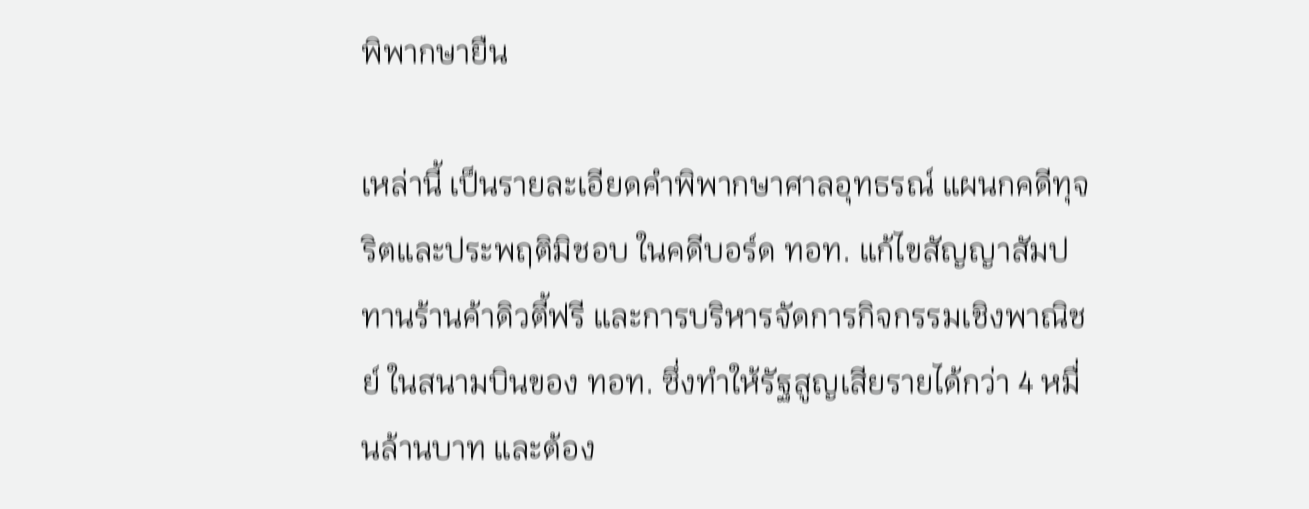พิพากษายืน

เหล่านี้ เป็นรายละเอียดคำพิพากษาศาลอุทธรณ์ แผนกคดีทุจริตและประพฤติมิชอบ ในคดีบอร์ด ทอท. แก้ไขสัญญาสัมปทานร้านค้าดิวตี้ฟรี และการบริหารจัดการกิจกรรมเชิงพาณิชย์ ในสนามบินของ ทอท. ซึ่งทำให้รัฐสูญเสียรายได้กว่า 4 หมื่นล้านบาท และต้อง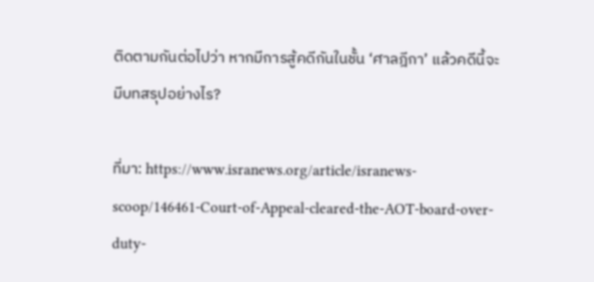ติดตามกันต่อไปว่า หากมีการสู้คดีกันในชั้น ‘ศาลฎีกา’ แล้วคดีนี้จะมีบทสรุปอย่างไร?

ที่มา: https://www.isranews.org/article/isranews-scoop/146461-Court-of-Appeal-cleared-the-AOT-board-over-duty-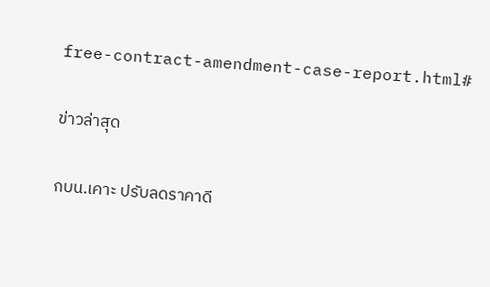free-contract-amendment-case-report.html#

ข่าวล่าสุด

กบน.เคาะ ปรับลดราคาดี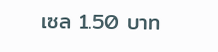เซล 1.50 บาท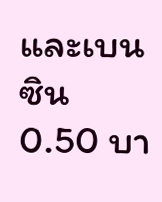และเบนซิน 0.50 บา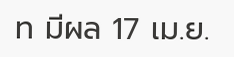ท มีผล 17 เม.ย.